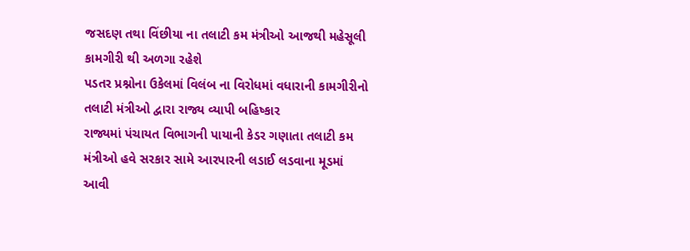જસદણ તથા વિંછીયા ના તલાટી કમ મંત્રીઓ આજથી મહેસૂલી કામગીરી થી અળગા રહેશે
પડતર પ્રશ્નોના ઉકેલમાં વિલંબ ના વિરોધમાં વધારાની કામગીરીનો તલાટી મંત્રીઓ દ્વારા રાજ્ય વ્યાપી બહિષ્કાર
રાજ્યમાં પંચાયત વિભાગની પાયાની કેડર ગણાતા તલાટી કમ મંત્રીઓ હવે સરકાર સામે આરપારની લડાઈ લડવાના મૂડમાં આવી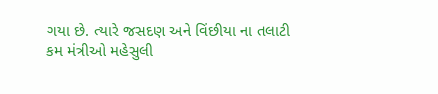ગયા છે. ત્યારે જસદણ અને વિંછીયા ના તલાટી કમ મંત્રીઓ મહેસુલી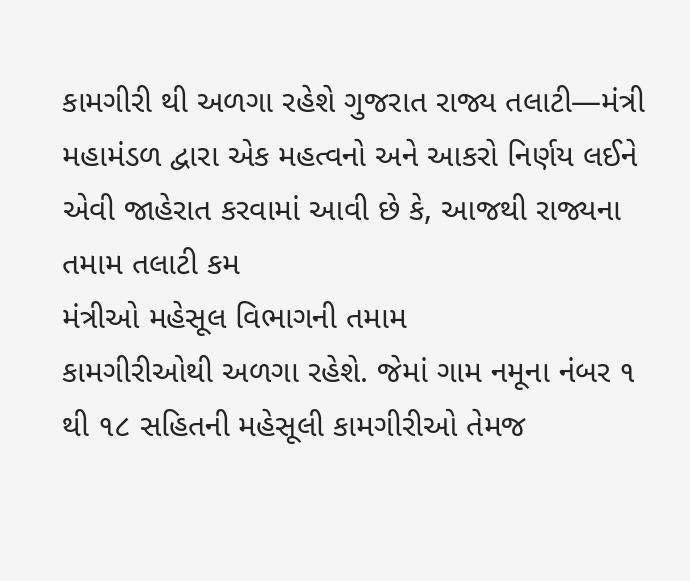કામગીરી થી અળગા રહેશે ગુજરાત રાજ્ય તલાટી—મંત્રી મહામંડળ દ્વારા એક મહત્વનો અને આકરો નિર્ણય લઈને એવી જાહેરાત કરવામાં આવી છે કે, આજથી રાજ્યના તમામ તલાટી કમ
મંત્રીઓ મહેસૂલ વિભાગની તમામ
કામગીરીઓથી અળગા રહેશે. જેમાં ગામ નમૂના નંબર ૧ થી ૧૮ સહિતની મહેસૂલી કામગીરીઓ તેમજ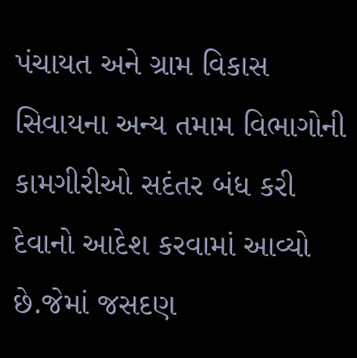પંચાયત અને ગ્રામ વિકાસ સિવાયના અન્ય તમામ વિભાગોની કામગીરીઓ સદંતર બંધ કરી દેવાનો આદેશ કરવામાં આવ્યો છે.જેમાં જસદણ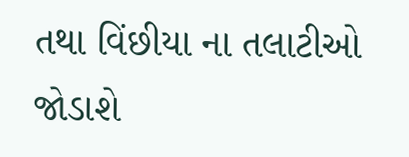તથા વિંછીયા ના તલાટીઓ જોડાશે